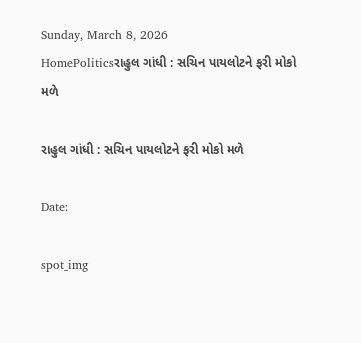Sunday, March 8, 2026
HomePoliticsરાહુલ ગાંધી : સચિન પાયલોટને ફરી મોકો મળે

રાહુલ ગાંધી : સચિન પાયલોટને ફરી મોકો મળે

Date:

spot_img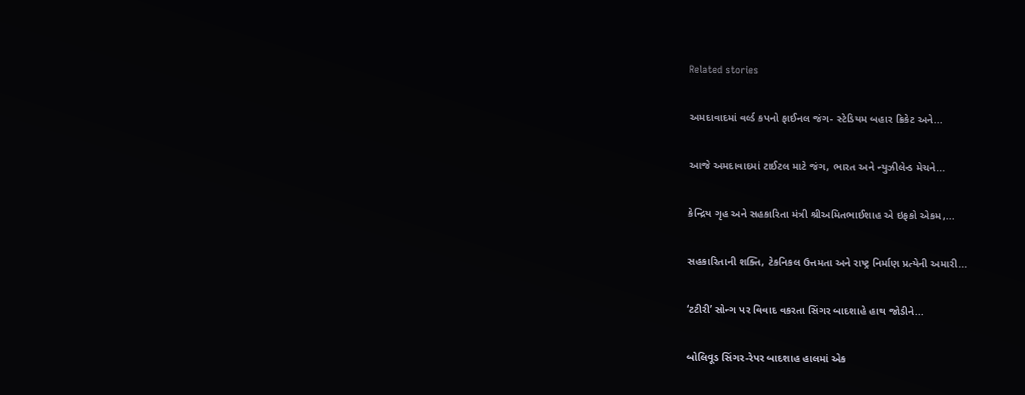Related stories

અમદાવાદમાં વર્લ્ડ કપનો ફાઈનલ જંગ- સ્ટેડિયમ બહાર ક્રિકેટ અને...

આજે અમદાવાદમાં ટાઈટલ માટે જંગ, ભારત અને ન્યુઝીલેન્ડ મેચને...

કેન્દ્રિય ગૃહ અને સહકારિતા મંત્રી શ્રીઅમિતભાઈશાહ એ ઇફકો એકમ,...

સહકારિતાની શક્તિ, ટેકનિકલ ઉત્તમતા અને રાષ્ટ્ર નિર્માણ પ્રત્યેની અમારી...

‘ટટીરી’ સોન્ગ પર વિવાદ વકરતા સિંગર બાદશાહે હાથ જોડીને...

બોલિવૂડ સિંગર-રેપર બાદશાહ હાલમાં એક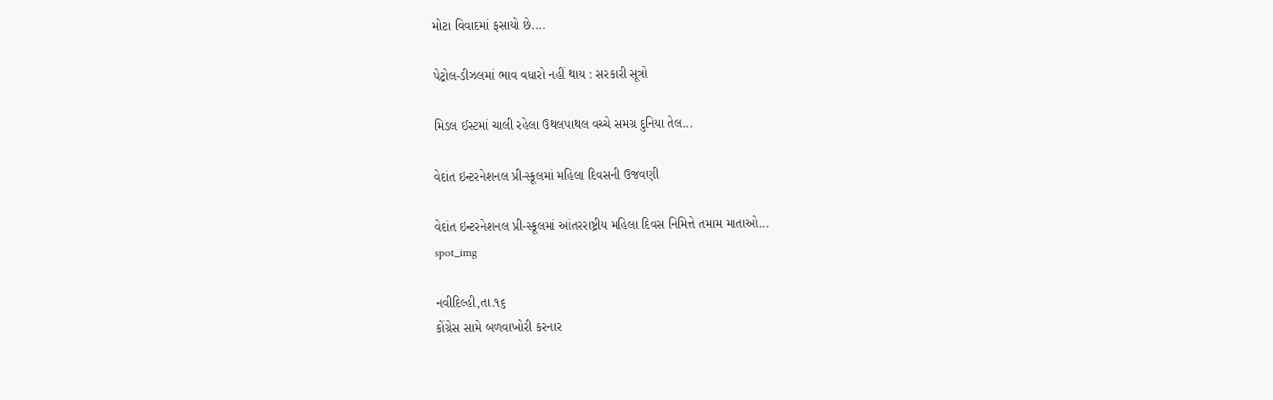મોટા વિવાદમાં ફસાયો છે....

પેટ્રોલ-ડીઝલમાં ભાવ વધારો નહીં થાય : સરકારી સૂત્રો

મિડલ ઈસ્ટમાં ચાલી રહેલા ઉથલપાથલ વચ્ચે સમગ્ર દુનિયા તેલ...

વેદાંત ઇન્ટરનેશનલ પ્રી-સ્કૂલમાં મહિલા દિવસની ઉજવણી

વેદાંત ઇન્ટરનેશનલ પ્રી-સ્કૂલમાં આંતરરાષ્ટ્રીય મહિલા દિવસ નિમિત્તે તમામ માતાઓ...
spot_img

નવીદિલ્હી,તા.૧૬
કોંગ્રેસ સામે બળવાખોરી કરનાર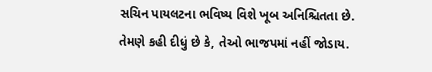સચિન પાયલટના ભવિષ્ય વિશે ખૂબ અનિશ્ચિતતા છે. તેમણે કહી દીધું છે કે, તેઓ ભાજપમાં નહીં જોડાય.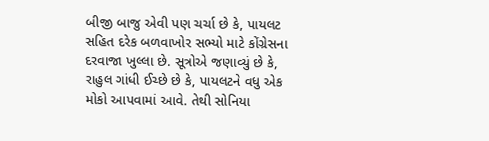બીજી બાજુ એવી પણ ચર્ચા છે કે, પાયલટ સહિત દરેક બળવાખોર સભ્યો માટે કોંગ્રેસના દરવાજા ખુલ્લા છે. સૂત્રોએ જણાવ્યું છે કે, રાહુલ ગાંધી ઈચ્છે છે કે, પાયલટને વધુ એક મોકો આપવામાં આવે. તેથી સોનિયા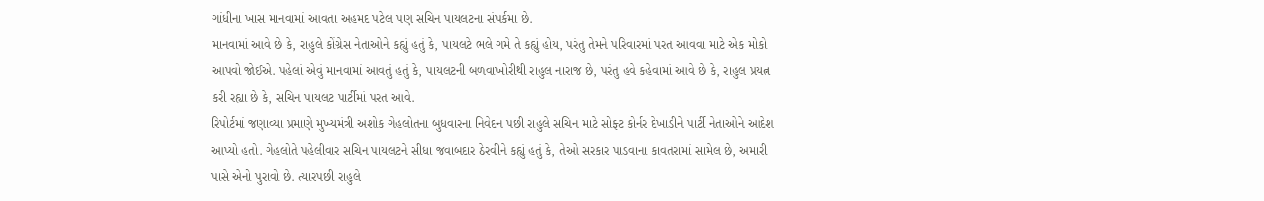ગાંધીના ખાસ માનવામાં આવતા અહમદ પટેલ પણ સચિન પાયલટના સંપર્કમા છે.
માનવામાં આવે છે કે, રાહુલે કોંગ્રેસ નેતાઓને કહ્યું હતું કે, પાયલટે ભલે ગમે તે કહ્યું હોય, પરંતુ તેમને પરિવારમાં પરત આવવા માટે એક મોકો આપવો જોઈએ. પહેલાં એવું માનવામાં આવતું હતું કે, પાયલટની બળવાખોરીથી રાહુલ નારાજ છે, પરંતુ હવે કહેવામાં આવે છે કે, રાહુલ પ્રયત્ન કરી રહ્યા છે કે, સચિન પાયલટ પાર્ટીમાં પરત આવે.
રિપોર્ટમાં જણાવ્યા પ્રમાણે મુખ્યમંત્રી અશોક ગેહલોતના બુધવારના નિવેદન પછી રાહુલે સચિન માટે સોફ્ટ કોર્નર દેખાડીને પાર્ટી નેતાઓને આદેશ આપ્યો હતો. ગેહલોતે પહેલીવાર સચિન પાયલટને સીધા જવાબદાર ઠેરવીને કહ્યું હતું કે, તેઓ સરકાર પાડવાના કાવતરામાં સામેલ છે, અમારી પાસે એનો પુરાવો છે. ત્યારપછી રાહુલે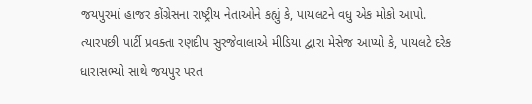જયપુરમાં હાજર કોંગ્રેસના રાષ્ટ્રીય નેતાઓને કહ્યું કે, પાયલટને વધુ એક મોકો આપો. ત્યારપછી પાર્ટી પ્રવક્તા રણદીપ સુરજેવાલાએ મીડિયા દ્વારા મેસેજ આપ્યો કે, પાયલટે દરેક ધારાસભ્યો સાથે જયપુર પરત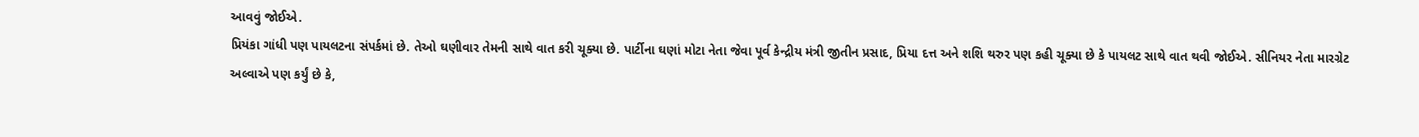આવવું જોઈએ.
પ્રિયંકા ગાંધી પણ પાયલટના સંપર્કમાં છે. તેઓ ઘણીવાર તેમની સાથે વાત કરી ચૂક્યા છે. પાર્ટીના ઘણાં મોટા નેતા જેવા પૂર્વ કેન્દ્રીય મંત્રી જીતીન પ્રસાદ, પ્રિયા દત્ત અને શશિ થરુર પણ કહી ચૂક્યા છે કે પાયલટ સાથે વાત થવી જોઈએ. સીનિયર નેતા મારગ્રેટ અલ્વાએ પણ કર્યું છે કે,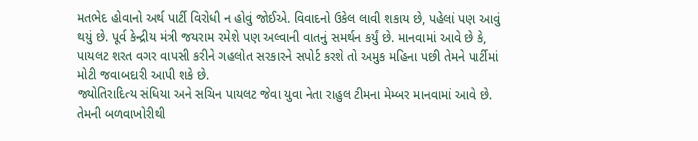મતભેદ હોવાનો અર્થ પાર્ટી વિરોધી ન હોવું જોઈએ. વિવાદનો ઉકેલ લાવી શકાય છે, પહેલાં પણ આવું થયું છે. પૂર્વ કેન્દ્રીય મંત્રી જયરામ રમેશે પણ અલ્વાની વાતનું સમર્થન કર્યું છે. માનવામાં આવે છે કે, પાયલટ શરત વગર વાપસી કરીને ગહલોત સરકારને સપોર્ટ કરશે તો અમુક મહિના પછી તેમને પાર્ટીમાં મોટી જવાબદારી આપી શકે છે.
જ્યોતિરાદિત્ય સંધિયા અને સચિન પાયલટ જેવા યુવા નેતા રાહુલ ટીમના મેમ્બર માનવામાં આવે છે. તેમની બળવાખોરીથી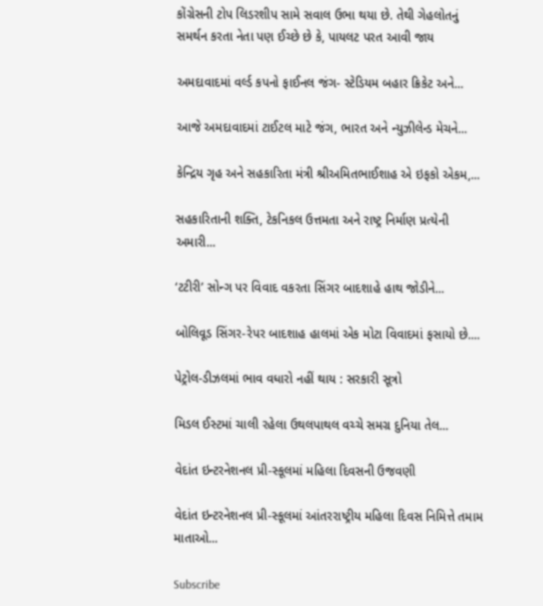કોંગ્રેસની ટોપ લિડરશીપ સામે સવાલ ઉભા થયા છે. તેથી ગેહલોતનું સમર્થન કરતા નેતા પણ ઈચ્છે છે કે, પાયલટ પરત આવી જાય

અમદાવાદમાં વર્લ્ડ કપનો ફાઈનલ જંગ- સ્ટેડિયમ બહાર ક્રિકેટ અને...

આજે અમદાવાદમાં ટાઈટલ માટે જંગ, ભારત અને ન્યુઝીલેન્ડ મેચને...

કેન્દ્રિય ગૃહ અને સહકારિતા મંત્રી શ્રીઅમિતભાઈશાહ એ ઇફકો એકમ,...

સહકારિતાની શક્તિ, ટેકનિકલ ઉત્તમતા અને રાષ્ટ્ર નિર્માણ પ્રત્યેની અમારી...

‘ટટીરી’ સોન્ગ પર વિવાદ વકરતા સિંગર બાદશાહે હાથ જોડીને...

બોલિવૂડ સિંગર-રેપર બાદશાહ હાલમાં એક મોટા વિવાદમાં ફસાયો છે....

પેટ્રોલ-ડીઝલમાં ભાવ વધારો નહીં થાય : સરકારી સૂત્રો

મિડલ ઈસ્ટમાં ચાલી રહેલા ઉથલપાથલ વચ્ચે સમગ્ર દુનિયા તેલ...

વેદાંત ઇન્ટરનેશનલ પ્રી-સ્કૂલમાં મહિલા દિવસની ઉજવણી

વેદાંત ઇન્ટરનેશનલ પ્રી-સ્કૂલમાં આંતરરાષ્ટ્રીય મહિલા દિવસ નિમિત્તે તમામ માતાઓ...

Subscribe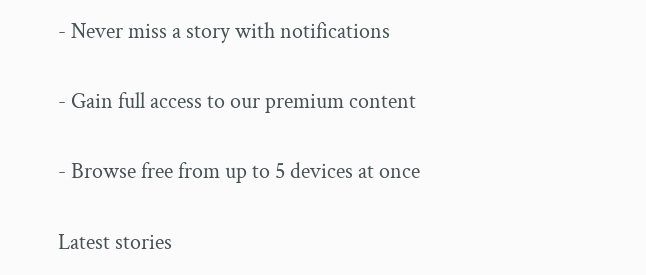- Never miss a story with notifications

- Gain full access to our premium content

- Browse free from up to 5 devices at once

Latest stories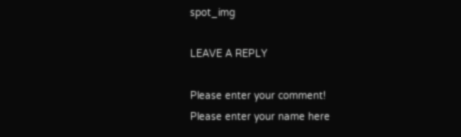spot_img

LEAVE A REPLY

Please enter your comment!
Please enter your name here